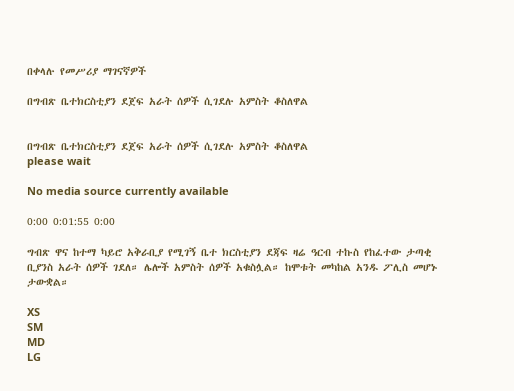በቀላሉ የመሥሪያ ማገናኛዎች

በግብጽ ቤተክርስቲያን ደጀፍ አራት ሰዎች ሲገደሉ አምስት ቆስለዋል


በግብጽ ቤተክርስቲያን ደጀፍ አራት ሰዎች ሲገደሉ አምስት ቆስለዋል
please wait

No media source currently available

0:00 0:01:55 0:00

ግብጽ ዋና ከተማ ካይሮ አቅራቢያ የሚገኝ ቤተ ክርስቲያን ደጃፍ ዛሬ ዓርብ ተኩስ የከፈተው ታጣቂ ቢያንስ አራት ሰዎች ገደለ። ሌሎች አምስት ሰዎች አቁስሏል። ከሞቱት መካከል አንዱ ፖሊስ መሆኑ ታውቋል።

XS
SM
MD
LG